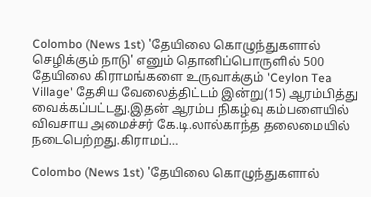Colombo (News 1st) 'தேயிலை கொழுந்துகளால் செழிக்கும் நாடு' எனும் தொனிப்பொருளில் 500 தேயிலை கிராமங்களை உருவாக்கும் 'Ceylon Tea Village' தேசிய வேலைத்திட்டம் இன்று(15) ஆரம்பித்து வைக்கப்பட்டது.இதன் ஆரம்ப நிகழ்வு கம்பளையில் விவசாய அமைச்சர் கே.டி.லால்காந்த தலைமையில் நடைபெற்றது.கிராமப்…

Colombo (News 1st) 'தேயிலை கொழுந்துகளால்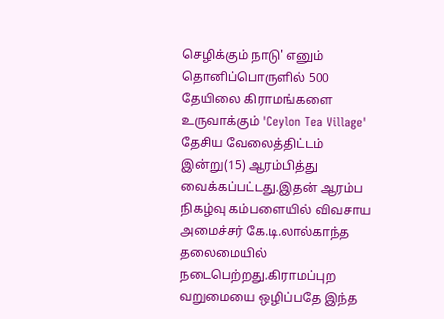செழிக்கும் நாடு' எனும் தொனிப்பொருளில் 500 தேயிலை கிராமங்களை உருவாக்கும் 'Ceylon Tea Village' தேசிய வேலைத்திட்டம் இன்று(15) ஆரம்பித்து வைக்கப்பட்டது.இதன் ஆரம்ப நிகழ்வு கம்பளையில் விவசாய அமைச்சர் கே.டி.லால்காந்த தலைமையில் நடைபெற்றது.கிராமப்புற வறுமையை ஒழிப்பதே இந்த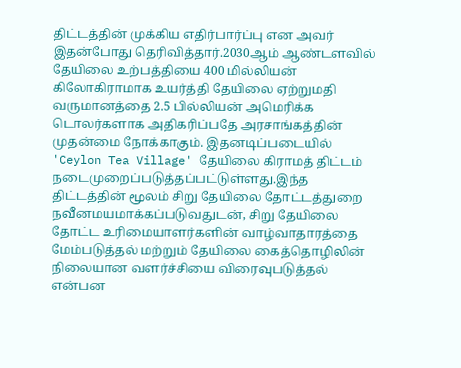திட்டத்தின் முக்கிய எதிர்பார்ப்பு என அவர் இதன்போது தெரிவித்தார்.2030ஆம் ஆண்டளவில் தேயிலை உற்பத்தியை 400 மில்லியன் கிலோகிராமாக உயர்த்தி தேயிலை ஏற்றுமதி வருமானத்தை 2.5 பில்லியன் அமெரிக்க டொலர்களாக அதிகரிப்பதே அரசாங்கத்தின் முதன்மை நோக்காகும். இதனடிப்படையில் 'Ceylon Tea Village' தேயிலை கிராமத் திட்டம் நடைமுறைப்படுத்தப்பட்டுள்ளது.இந்த திட்டத்தின் மூலம் சிறு தேயிலை தோட்டத்துறை நவீனமயமாக்கப்படுவதுடன், சிறு தேயிலை தோட்ட உரிமையாளர்களின் வாழ்வாதாரத்தை மேம்படுத்தல் மற்றும் தேயிலை கைத்தொழிலின் நிலையான வளர்ச்சியை விரைவுபடுத்தல் என்பன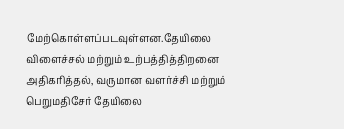மேற்கொள்ளப்படவுள்ளன.தேயிலை விளைச்சல் மற்றும் உற்பத்தித்திறனை அதிகரித்தல், வருமான வளர்ச்சி மற்றும் பெறுமதிசேர் தேயிலை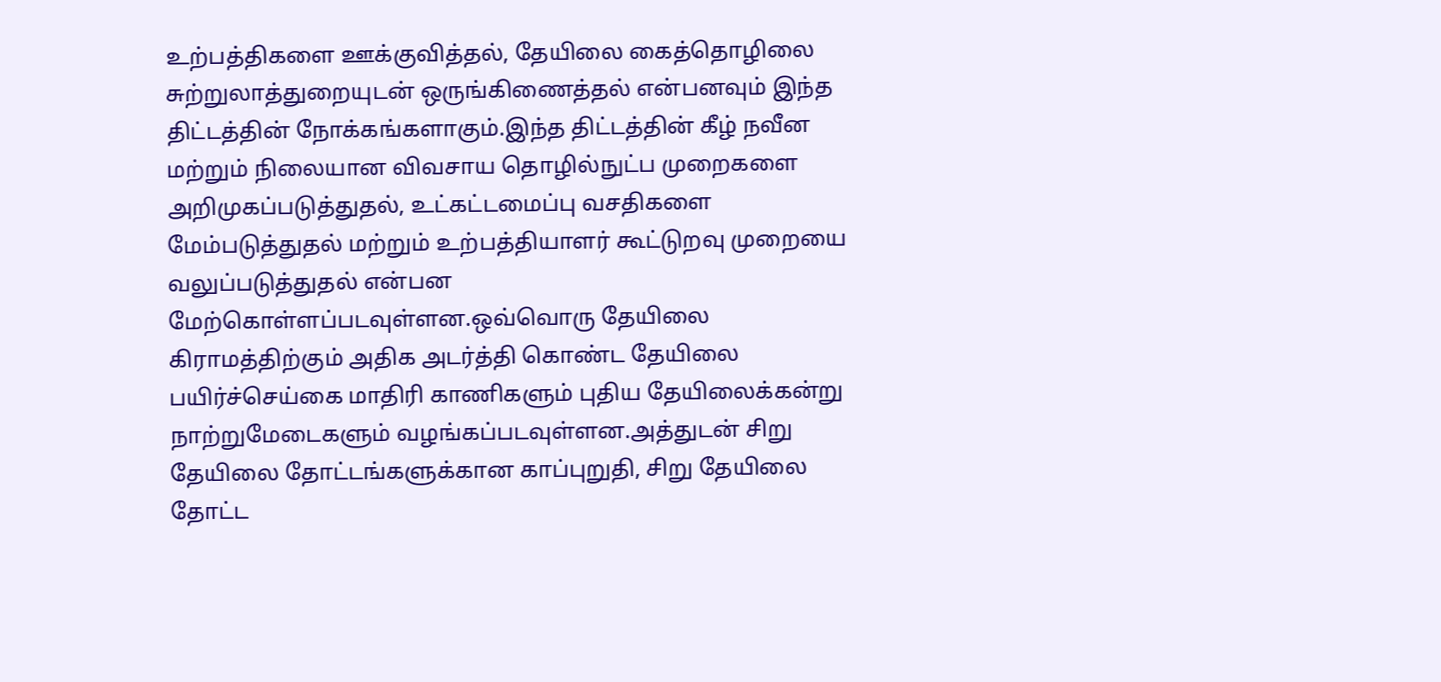உற்பத்திகளை ஊக்குவித்தல், தேயிலை கைத்தொழிலை சுற்றுலாத்துறையுடன் ஒருங்கிணைத்தல் என்பனவும் இந்த திட்டத்தின் நோக்கங்களாகும்.இந்த திட்டத்தின் கீழ் நவீன மற்றும் நிலையான விவசாய தொழில்நுட்ப முறைகளை அறிமுகப்படுத்துதல், உட்கட்டமைப்பு வசதிகளை மேம்படுத்துதல் மற்றும் உற்பத்தியாளர் கூட்டுறவு முறையை வலுப்படுத்துதல் என்பன மேற்கொள்ளப்படவுள்ளன.ஒவ்வொரு தேயிலை கிராமத்திற்கும் அதிக அடர்த்தி கொண்ட தேயிலை பயிர்ச்செய்கை மாதிரி காணிகளும் புதிய தேயிலைக்கன்று நாற்றுமேடைகளும் வழங்கப்படவுள்ளன.அத்துடன் சிறு தேயிலை தோட்டங்களுக்கான காப்புறுதி, சிறு தேயிலை தோட்ட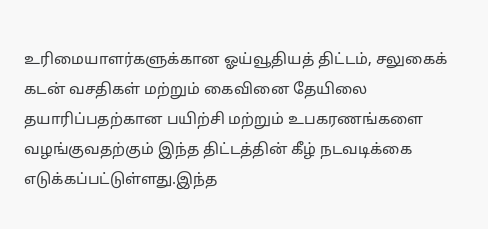உரிமையாளர்களுக்கான ஓய்வூதியத் திட்டம், சலுகைக் கடன் வசதிகள் மற்றும் கைவினை தேயிலை தயாரிப்பதற்கான பயிற்சி மற்றும் உபகரணங்களை வழங்குவதற்கும் இந்த திட்டத்தின் கீழ் நடவடிக்கை எடுக்கப்பட்டுள்ளது.இந்த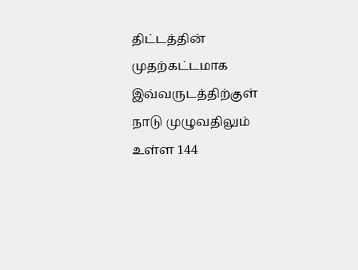திட்டத்தின் முதற்கட்டமாக இவ்வருடத்திற்குள் நாடு முழுவதிலும் உள்ள 144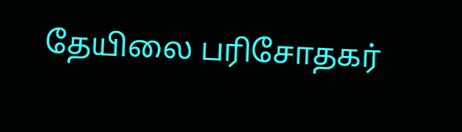தேயிலை பரிசோதகர்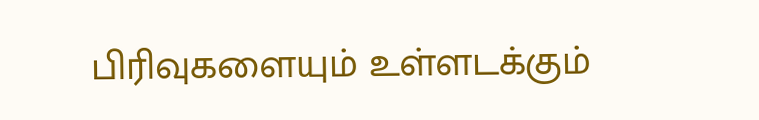பிரிவுகளையும் உள்ளடக்கும்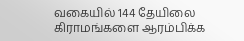வகையில் 144 தேயிலை கிராமங்களை ஆரம்பிக்க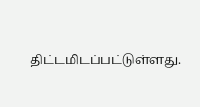திட்டமிடப்பட்டுள்ளது.